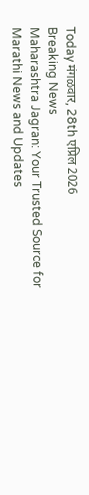Today मंगळवार, 28th एप्रिल 2026
Breaking News
Maharashtra Jagran: Your Trusted Source for Marathi News and Updates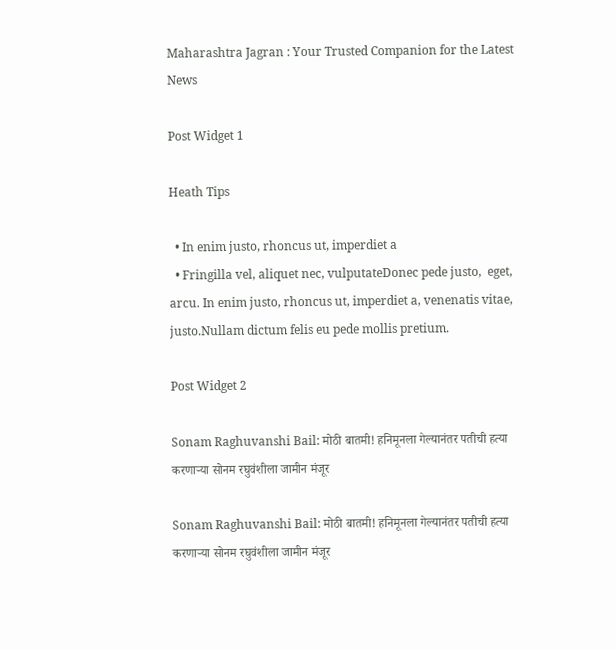Maharashtra Jagran : Your Trusted Companion for the Latest News

Post Widget 1

Heath Tips

  • In enim justo, rhoncus ut, imperdiet a
  • Fringilla vel, aliquet nec, vulputateDonec pede justo,  eget, arcu. In enim justo, rhoncus ut, imperdiet a, venenatis vitae, justo.Nullam dictum felis eu pede mollis pretium.

Post Widget 2

Sonam Raghuvanshi Bail: मोठी बातमी! हनिमूनला गेल्यानंतर पतीची हत्या करणाऱ्या सोनम रघुवंशीला जामीन मंजूर

Sonam Raghuvanshi Bail: मोठी बातमी! हनिमूनला गेल्यानंतर पतीची हत्या करणाऱ्या सोनम रघुवंशीला जामीन मंजूर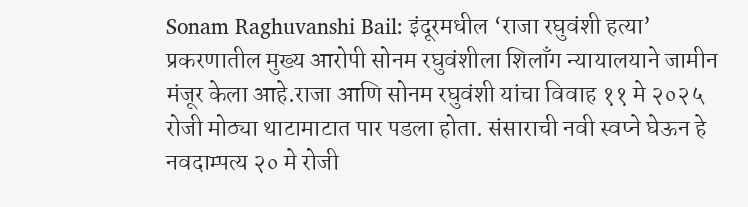Sonam Raghuvanshi Bail: इंदूरमधील ‘राजा रघुवंशी हत्या’ प्रकरणातील मुख्य आरोपी सोनम रघुवंशीला शिलाँग न्यायालयाने जामीन मंजूर केला आहे.राजा आणि सोनम रघुवंशी यांचा विवाह ११ मे २०२५ रोजी मोठ्या थाटामाटात पार पडला होता. संसाराची नवी स्वप्ने घेऊन हे नवदाम्पत्य २० मे रोजी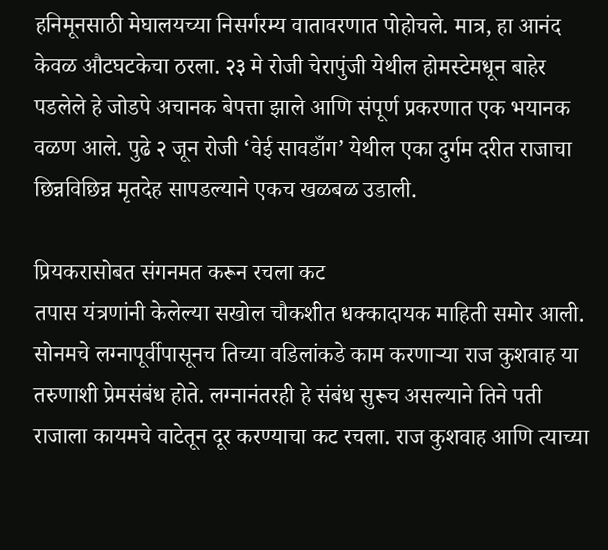हनिमूनसाठी मेघालयच्या निसर्गरम्य वातावरणात पोहोचले. मात्र, हा आनंद केवळ औटघटकेचा ठरला. २३ मे रोजी चेरापुंजी येथील होमस्टेमधून बाहेर पडलेले हे जोडपे अचानक बेपत्ता झाले आणि संपूर्ण प्रकरणात एक भयानक वळण आले. पुढे २ जून रोजी ‘वेई सावडाँग’ येथील एका दुर्गम दरीत राजाचा छिन्नविछिन्न मृतदेह सापडल्याने एकच खळबळ उडाली.

प्रियकरासोबत संगनमत करून रचला कट
तपास यंत्रणांनी केलेल्या सखोल चौकशीत धक्कादायक माहिती समोर आली. सोनमचे लग्नापूर्वीपासूनच तिच्या वडिलांकडे काम करणाऱ्या राज कुशवाह या तरुणाशी प्रेमसंबंध होते. लग्नानंतरही हे संबंध सुरूच असल्याने तिने पती राजाला कायमचे वाटेतून दूर करण्याचा कट रचला. राज कुशवाह आणि त्याच्या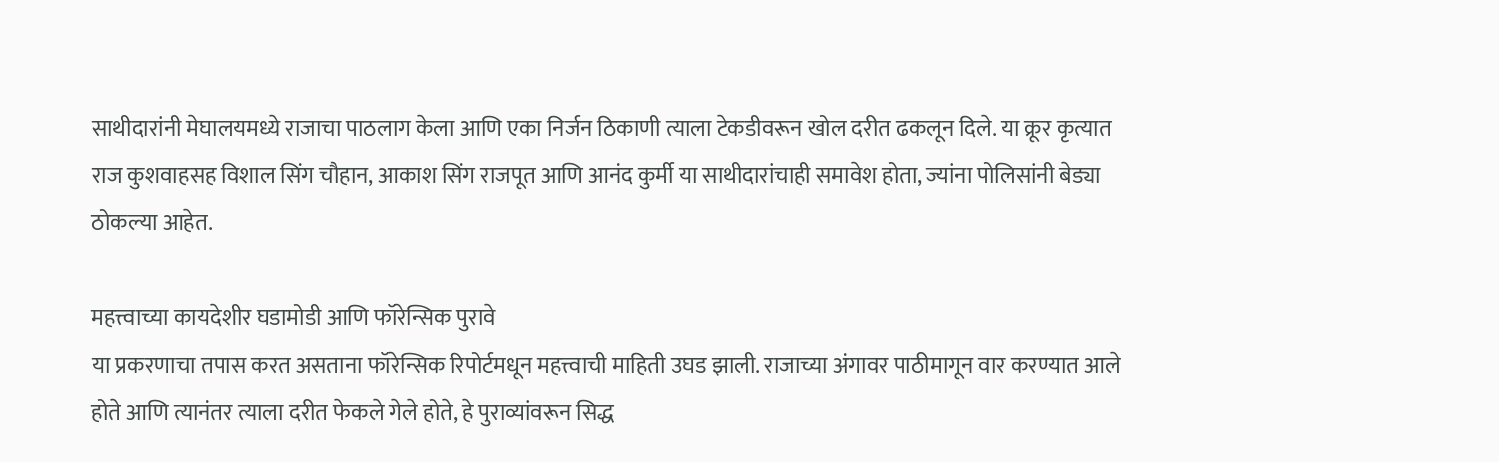साथीदारांनी मेघालयमध्ये राजाचा पाठलाग केला आणि एका निर्जन ठिकाणी त्याला टेकडीवरून खोल दरीत ढकलून दिले. या क्रूर कृत्यात राज कुशवाहसह विशाल सिंग चौहान, आकाश सिंग राजपूत आणि आनंद कुर्मी या साथीदारांचाही समावेश होता, ज्यांना पोलिसांनी बेड्या ठोकल्या आहेत.

महत्त्वाच्या कायदेशीर घडामोडी आणि फॉरेन्सिक पुरावे
या प्रकरणाचा तपास करत असताना फॉरेन्सिक रिपोर्टमधून महत्त्वाची माहिती उघड झाली. राजाच्या अंगावर पाठीमागून वार करण्यात आले होते आणि त्यानंतर त्याला दरीत फेकले गेले होते, हे पुराव्यांवरून सिद्ध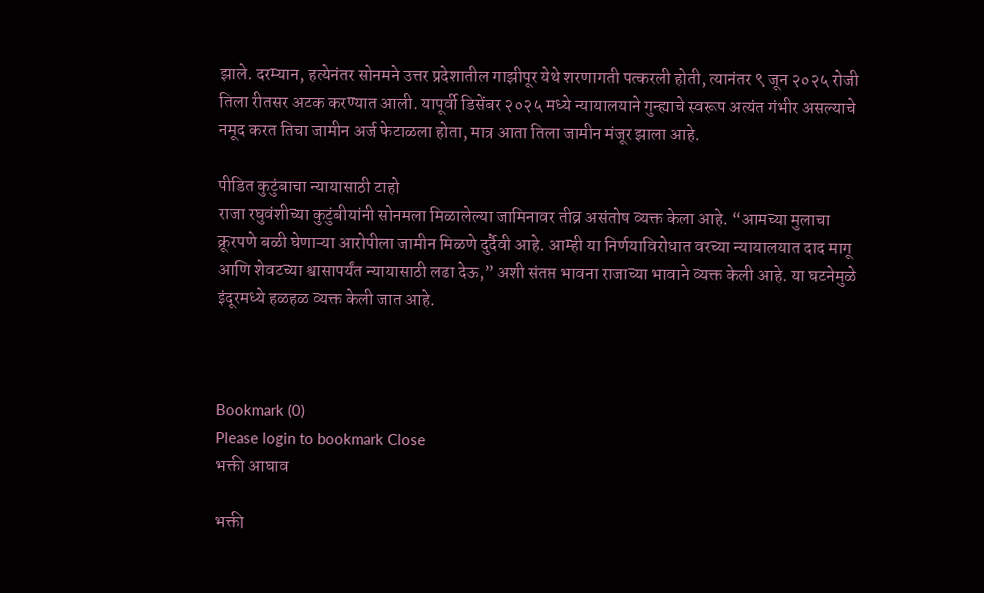झाले. दरम्यान, हत्येनंतर सोनमने उत्तर प्रदेशातील गाझीपूर येथे शरणागती पत्करली होती, त्यानंतर ९ जून २०२५ रोजी तिला रीतसर अटक करण्यात आली. यापूर्वी डिसेंबर २०२५ मध्ये न्यायालयाने गुन्ह्याचे स्वरूप अत्यंत गंभीर असल्याचे नमूद करत तिचा जामीन अर्ज फेटाळला होता, मात्र आता तिला जामीन मंजूर झाला आहे.

पीडित कुटुंबाचा न्यायासाठी टाहो
राजा रघुवंशीच्या कुटुंबीयांनी सोनमला मिळालेल्या जामिनावर तीव्र असंतोष व्यक्त केला आहे. “आमच्या मुलाचा क्रूरपणे बळी घेणाऱ्या आरोपीला जामीन मिळणे दुर्दैवी आहे. आम्ही या निर्णयाविरोधात वरच्या न्यायालयात दाद मागू आणि शेवटच्या श्वासापर्यंत न्यायासाठी लढा देऊ,” अशी संतप्त भावना राजाच्या भावाने व्यक्त केली आहे. या घटनेमुळे इंदूरमध्ये हळहळ व्यक्त केली जात आहे.



Bookmark (0)
Please login to bookmark Close
भक्ती आघाव

भक्ती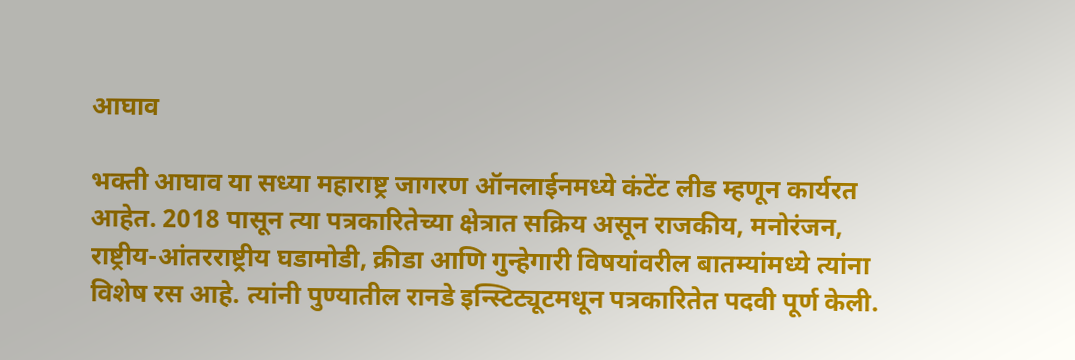आघाव

भक्ती आघाव या सध्या महाराष्ट्र जागरण ऑनलाईनमध्ये कंटेंट लीड म्हणून कार्यरत आहेत. 2018 पासून त्या पत्रकारितेच्या क्षेत्रात सक्रिय असून राजकीय, मनोरंजन, राष्ट्रीय-आंतरराष्ट्रीय घडामोडी, क्रीडा आणि गुन्हेगारी विषयांवरील बातम्यांमध्ये त्यांना विशेष रस आहे. त्यांनी पुण्यातील रानडे इन्स्टिट्यूटमधून पत्रकारितेत पदवी पूर्ण केली.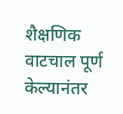शैक्षणिक वाटचाल पूर्ण केल्यानंतर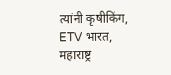त्यांनी कृषीकिंग, ETV भारत, महाराष्ट्र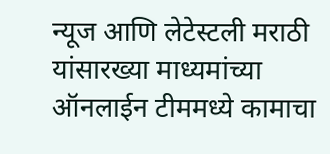न्यूज आणि लेटेस्टली मराठी यांसारख्या माध्यमांच्या ऑनलाईन टीममध्ये कामाचा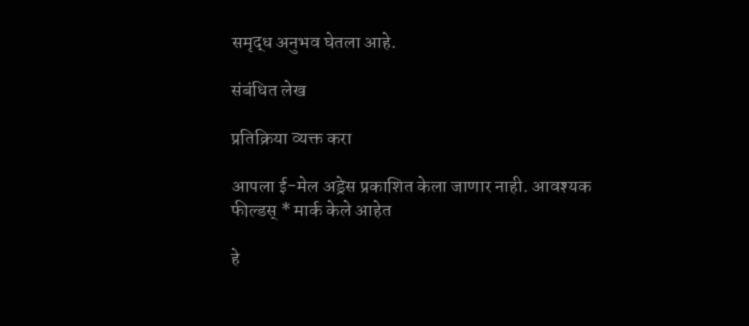समृद्ध अनुभव घेतला आहे.

संबंधित लेख

प्रतिक्रिया व्यक्त करा

आपला ई-मेल अड्रेस प्रकाशित केला जाणार नाही. आवश्यक फील्डस् * मार्क केले आहेत

हे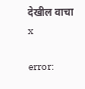देखील वाचा x

error: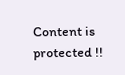Content is protected !!